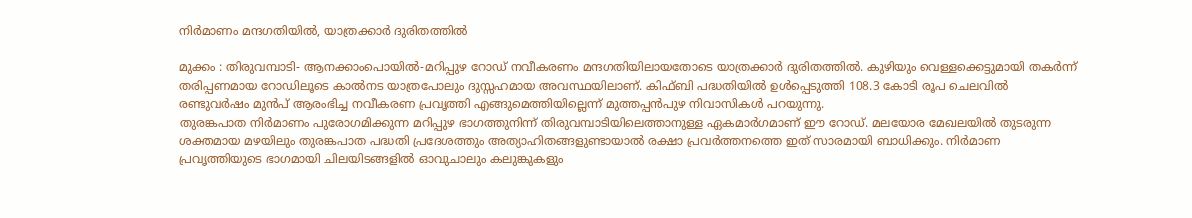നിർമാണം മന്ദഗതിയിൽ, യാത്രക്കാർ ദുരിതത്തിൽ

മുക്കം : തിരുവമ്പാടി- ആനക്കാംപൊയിൽ-മറിപ്പുഴ റോഡ് നവീകരണം മന്ദഗതിയിലായതോടെ യാത്രക്കാർ ദുരിതത്തിൽ. കുഴിയും വെള്ളക്കെട്ടുമായി തകർന്ന് തരിപ്പണമായ റോഡിലൂടെ കാൽനട യാത്രപോലും ദുസ്സഹമായ അവസ്ഥയിലാണ്. കിഫ്ബി പദ്ധതിയിൽ ഉൾപ്പെടുത്തി 108.3 കോടി രൂപ ചെലവിൽ രണ്ടുവർഷം മുൻപ് ആരംഭിച്ച നവീകരണ പ്രവൃത്തി എങ്ങുമെത്തിയില്ലെന്ന് മുത്തപ്പൻപുഴ നിവാസികൾ പറയുന്നു.
തുരങ്കപാത നിർമാണം പുരോഗമിക്കുന്ന മറിപ്പുഴ ഭാഗത്തുനിന്ന് തിരുവമ്പാടിയിലെത്താനുള്ള ഏകമാർഗമാണ് ഈ റോഡ്. മലയോര മേഖലയിൽ തുടരുന്ന ശക്തമായ മഴയിലും തുരങ്കപാത പദ്ധതി പ്രദേശത്തും അത്യാഹിതങ്ങളുണ്ടായാൽ രക്ഷാ പ്രവർത്തനത്തെ ഇത് സാരമായി ബാധിക്കും. നിർമാണ പ്രവൃത്തിയുടെ ഭാഗമായി ചിലയിടങ്ങളിൽ ഓവുചാലും കലുങ്കുകളും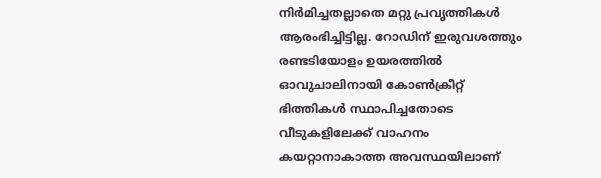നിർമിച്ചതല്ലാതെ മറ്റു പ്രവൃത്തികൾ ആരംഭിച്ചിട്ടില്ല. റോഡിന് ഇരുവശത്തും രണ്ടടിയോളം ഉയരത്തിൽ ഓവുചാലിനായി കോൺക്രീറ്റ് ഭിത്തികൾ സ്ഥാപിച്ചതോടെ വീടുകളിലേക്ക് വാഹനം കയറ്റാനാകാത്ത അവസ്ഥയിലാണ്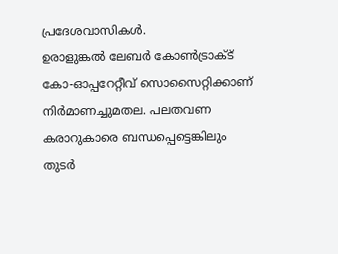പ്രദേശവാസികൾ.
ഉരാളുങ്കൽ ലേബർ കോൺട്രാക്ട് കോ-ഓപ്പറേറ്റീവ് സൊസൈറ്റിക്കാണ് നിർമാണച്ചുമതല. പലതവണ കരാറുകാരെ ബന്ധപ്പെട്ടെങ്കിലും തുടർ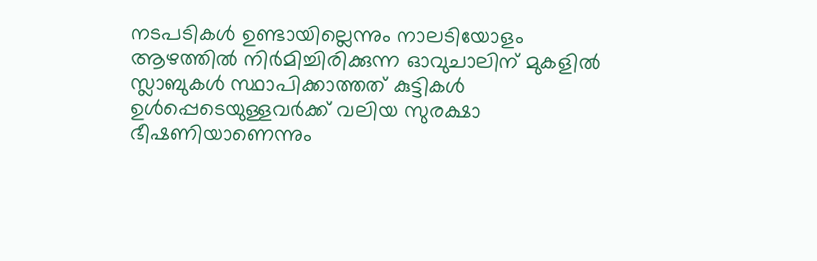നടപടികൾ ഉണ്ടായില്ലെന്നും നാലടിയോളം ആഴത്തിൽ നിർമിച്ചിരിക്കുന്ന ഓവുചാലിന് മുകളിൽ സ്ലാബുകൾ സ്ഥാപിക്കാത്തത് കുട്ടികൾ ഉൾപ്പെടെയുള്ളവർക്ക് വലിയ സുരക്ഷാ ഭീഷണിയാണെന്നും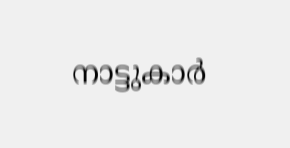നാട്ടുകാർ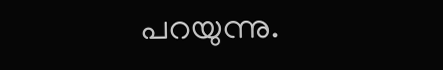പറയുന്നു.